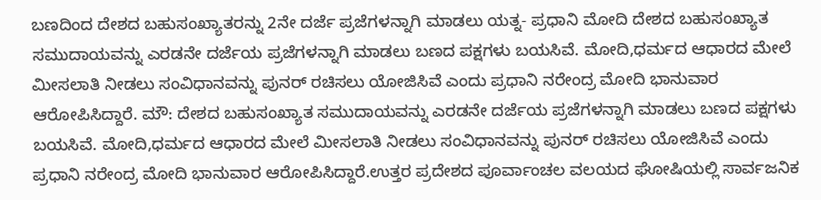ಬಣದಿಂದ ದೇಶದ ಬಹುಸಂಖ್ಯಾತರನ್ನು 2ನೇ ದರ್ಜೆ ಪ್ರಜೆಗಳನ್ನಾಗಿ ಮಾಡಲು ಯತ್ನ- ಪ್ರಧಾನಿ ಮೋದಿ ದೇಶದ ಬಹುಸಂಖ್ಯಾತ ಸಮುದಾಯವನ್ನು ಎರಡನೇ ದರ್ಜೆಯ ಪ್ರಜೆಗಳನ್ನಾಗಿ ಮಾಡಲು ಬಣದ ಪಕ್ಷಗಳು ಬಯಸಿವೆ. ಮೋದಿ,ಧರ್ಮದ ಆಧಾರದ ಮೇಲೆ ಮೀಸಲಾತಿ ನೀಡಲು ಸಂವಿಧಾನವನ್ನು ಪುನರ್ ರಚಿಸಲು ಯೋಜಿಸಿವೆ ಎಂದು ಪ್ರಧಾನಿ ನರೇಂದ್ರ ಮೋದಿ ಭಾನುವಾರ ಆರೋಪಿಸಿದ್ದಾರೆ. ಮೌ: ದೇಶದ ಬಹುಸಂಖ್ಯಾತ ಸಮುದಾಯವನ್ನು ಎರಡನೇ ದರ್ಜೆಯ ಪ್ರಜೆಗಳನ್ನಾಗಿ ಮಾಡಲು ಬಣದ ಪಕ್ಷಗಳು ಬಯಸಿವೆ. ಮೋದಿ,ಧರ್ಮದ ಆಧಾರದ ಮೇಲೆ ಮೀಸಲಾತಿ ನೀಡಲು ಸಂವಿಧಾನವನ್ನು ಪುನರ್ ರಚಿಸಲು ಯೋಜಿಸಿವೆ ಎಂದು ಪ್ರಧಾನಿ ನರೇಂದ್ರ ಮೋದಿ ಭಾನುವಾರ ಆರೋಪಿಸಿದ್ದಾರೆ.ಉತ್ತರ ಪ್ರದೇಶದ ಪೂರ್ವಾಂಚಲ ವಲಯದ ಘೋಷಿಯಲ್ಲಿ ಸಾರ್ವಜನಿಕ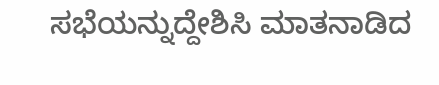ಸಭೆಯನ್ನುದ್ದೇಶಿಸಿ ಮಾತನಾಡಿದ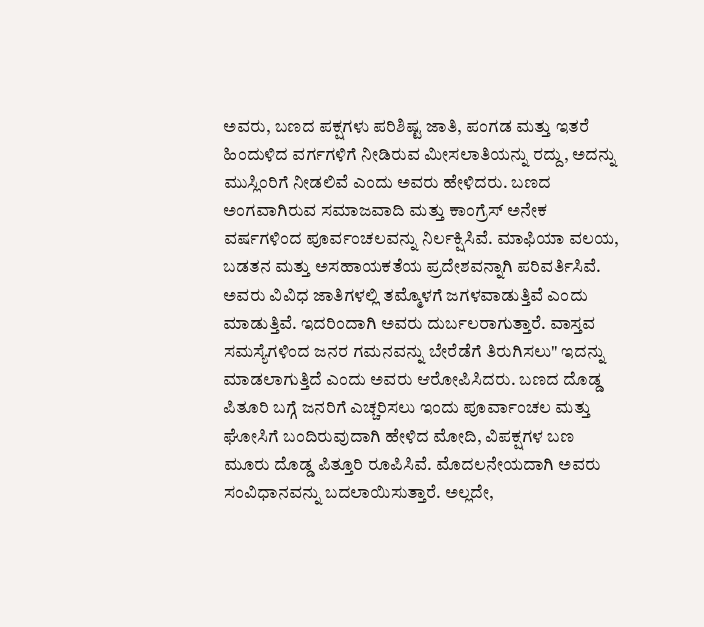ಅವರು, ಬಣದ ಪಕ್ಷಗಳು ಪರಿಶಿಷ್ಟ ಜಾತಿ, ಪಂಗಡ ಮತ್ತು ಇತರೆ ಹಿಂದುಳಿದ ವರ್ಗಗಳಿಗೆ ನೀಡಿರುವ ಮೀಸಲಾತಿಯನ್ನು ರದ್ದು, ಅದನ್ನು ಮುಸ್ಲಿಂರಿಗೆ ನೀಡಲಿವೆ ಎಂದು ಅವರು ಹೇಳಿದರು. ಬಣದ ಅಂಗವಾಗಿರುವ ಸಮಾಜವಾದಿ ಮತ್ತು ಕಾಂಗ್ರೆಸ್ ಅನೇಕ ವರ್ಷಗಳಿಂದ ಪೂರ್ವಂಚಲವನ್ನು ನಿರ್ಲಕ್ಷಿಸಿವೆ. ಮಾಫಿಯಾ ವಲಯ, ಬಡತನ ಮತ್ತು ಅಸಹಾಯಕತೆಯ ಪ್ರದೇಶವನ್ನಾಗಿ ಪರಿವರ್ತಿಸಿವೆ. ಅವರು ವಿವಿಧ ಜಾತಿಗಳಲ್ಲಿ ತಮ್ಮೊಳಗೆ ಜಗಳವಾಡುತ್ತಿವೆ ಎಂದು ಮಾಡುತ್ತಿವೆ. ಇದರಿಂದಾಗಿ ಅವರು ದುರ್ಬಲರಾಗುತ್ತಾರೆ. ವಾಸ್ತವ ಸಮಸ್ಯೆಗಳಿಂದ ಜನರ ಗಮನವನ್ನು ಬೇರೆಡೆಗೆ ತಿರುಗಿಸಲು" ಇದನ್ನು ಮಾಡಲಾಗುತ್ತಿದೆ ಎಂದು ಅವರು ಆರೋಪಿಸಿದರು. ಬಣದ ದೊಡ್ಡ ಪಿತೂರಿ ಬಗ್ಗೆ ಜನರಿಗೆ ಎಚ್ಚರಿಸಲು ಇಂದು ಪೂರ್ವಾಂಚಲ ಮತ್ತು ಘೋಸಿಗೆ ಬಂದಿರುವುದಾಗಿ ಹೇಳಿದ ಮೋದಿ, ವಿಪಕ್ಷಗಳ ಬಣ ಮೂರು ದೊಡ್ಡ ಪಿತ್ತೂರಿ ರೂಪಿಸಿವೆ. ಮೊದಲನೇಯದಾಗಿ ಅವರು ಸಂವಿಧಾನವನ್ನು ಬದಲಾಯಿಸುತ್ತಾರೆ. ಅಲ್ಲದೇ,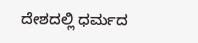ದೇಶದಲ್ಲಿ ಧರ್ಮದ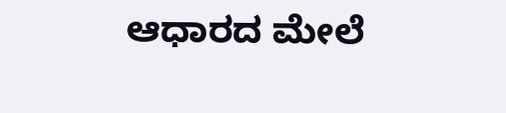ಆಧಾರದ ಮೇಲೆ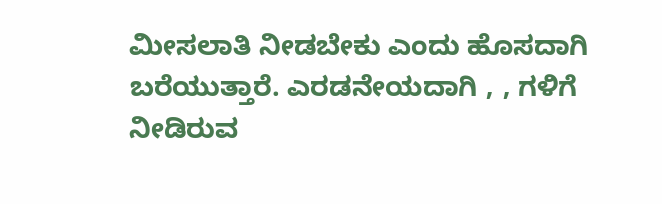ಮೀಸಲಾತಿ ನೀಡಬೇಕು ಎಂದು ಹೊಸದಾಗಿ ಬರೆಯುತ್ತಾರೆ. ಎರಡನೇಯದಾಗಿ , , ಗಳಿಗೆ ನೀಡಿರುವ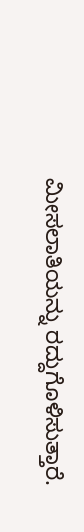ಮೀಸಲಾತಿಯನ್ನು ರದ್ದುಗೊಳಿಸುತ್ತಾರೆ.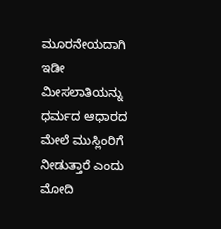ಮೂರನೇಯದಾಗಿ ಇಡೀ ಮೀಸಲಾತಿಯನ್ನು ಧರ್ಮದ ಆಧಾರದ ಮೇಲೆ ಮುಸ್ಲಿಂರಿಗೆ ನೀಡುತ್ತಾರೆ ಎಂದು ಮೋದಿ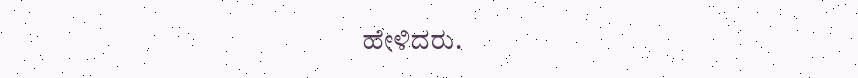ಹೇಳಿದರು.